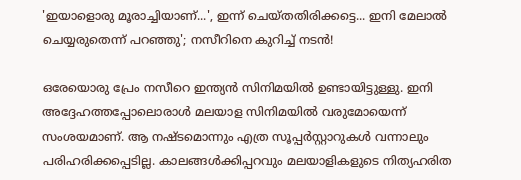'ഇയാളൊരു മൂരാച്ചിയാണ്...', ഇന്ന് ചെയ്തതിരിക്കട്ടെ... ഇനി മേലാൽ ചെയ്യരുതെന്ന് പറഞ്ഞു'; നസീറിനെ കുറിച്ച് നടൻ!

ഒരേയൊരു പ്രേം നസീറെ ഇന്ത്യൻ സിനിമയിൽ ഉണ്ടായിട്ടുള്ളു. ഇനി അദ്ദേഹത്തപ്പോലൊരാൾ മലയാള സിനിമയിൽ വരുമോയെന്ന് സംശയമാണ്. ആ നഷ്ടമൊന്നും എത്ര സൂപ്പർസ്റ്റാറുകൾ വന്നാലും പരിഹരിക്കപ്പെടില്ല. കാലങ്ങൾക്കിപ്പറവും മലയാളികളുടെ നിത്യഹരിത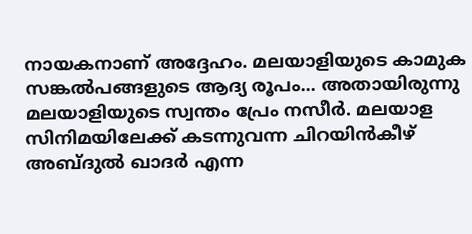നായകനാണ് അദ്ദേഹം. മലയാളിയുടെ കാമുക സങ്കല്‍പങ്ങളുടെ ആദ്യ രൂപം... അതായിരുന്നു മലയാളിയുടെ സ്വന്തം പ്രേം നസീർ. മലയാള സിനിമയിലേക്ക് കടന്നുവന്ന ചിറയിന്‍കീഴ് അബ്ദുല്‍ ഖാദര്‍ എന്ന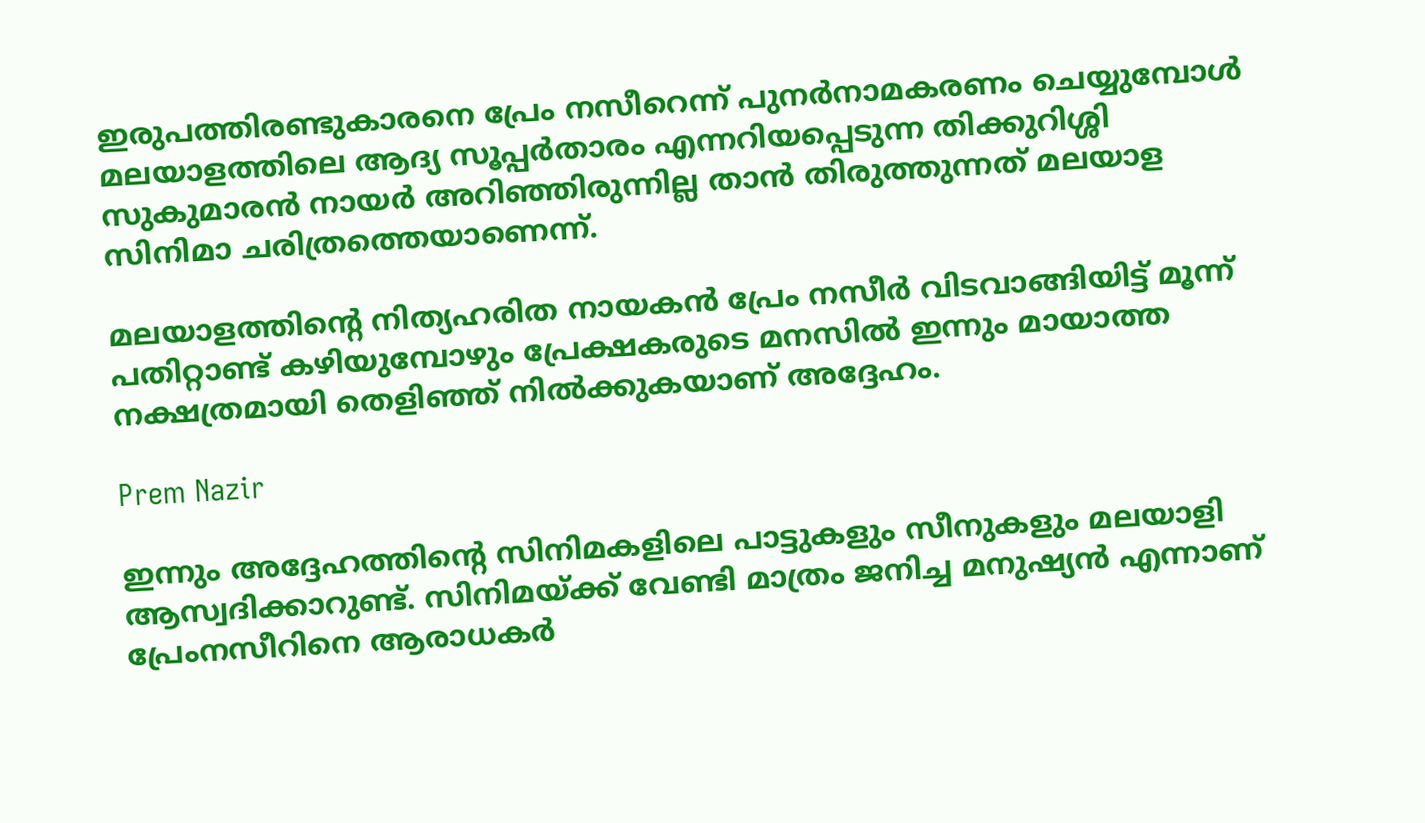ഇരുപത്തിരണ്ടുകാരനെ പ്രേം നസീറെന്ന് പുനര്‍നാമകരണം ചെയ്യുമ്പോള്‍ മലയാളത്തിലെ ആദ്യ സൂപ്പര്‍താരം എന്നറിയപ്പെടുന്ന തിക്കുറിശ്ശി സുകുമാരന്‍ നായര്‍ അറിഞ്ഞിരുന്നില്ല താന്‍ തിരുത്തുന്നത് മലയാള സിനിമാ ചരിത്രത്തെയാണെന്ന്.

മലയാളത്തിന്റെ നിത്യഹരിത നായകൻ പ്രേം നസീർ വിടവാങ്ങിയിട്ട് മൂന്ന് പതിറ്റാണ്ട് കഴിയുമ്പോഴും പ്രേക്ഷകരുടെ മനസിൽ ഇന്നും മായാത്ത നക്ഷത്രമായി തെളിഞ്ഞ് നിൽക്കുകയാണ് അദ്ദേഹം.

Prem Nazir

ഇന്നും അദ്ദേഹത്തിന്റെ സിനിമകളിലെ പാട്ടുകളും സീനുകളും മലയാളി ആസ്വദിക്കാറുണ്ട്. സിനിമയ്ക്ക് വേണ്ടി മാത്രം ജനിച്ച മനുഷ്യൻ എന്നാണ് പ്രേംനസീറിനെ ആരാധകർ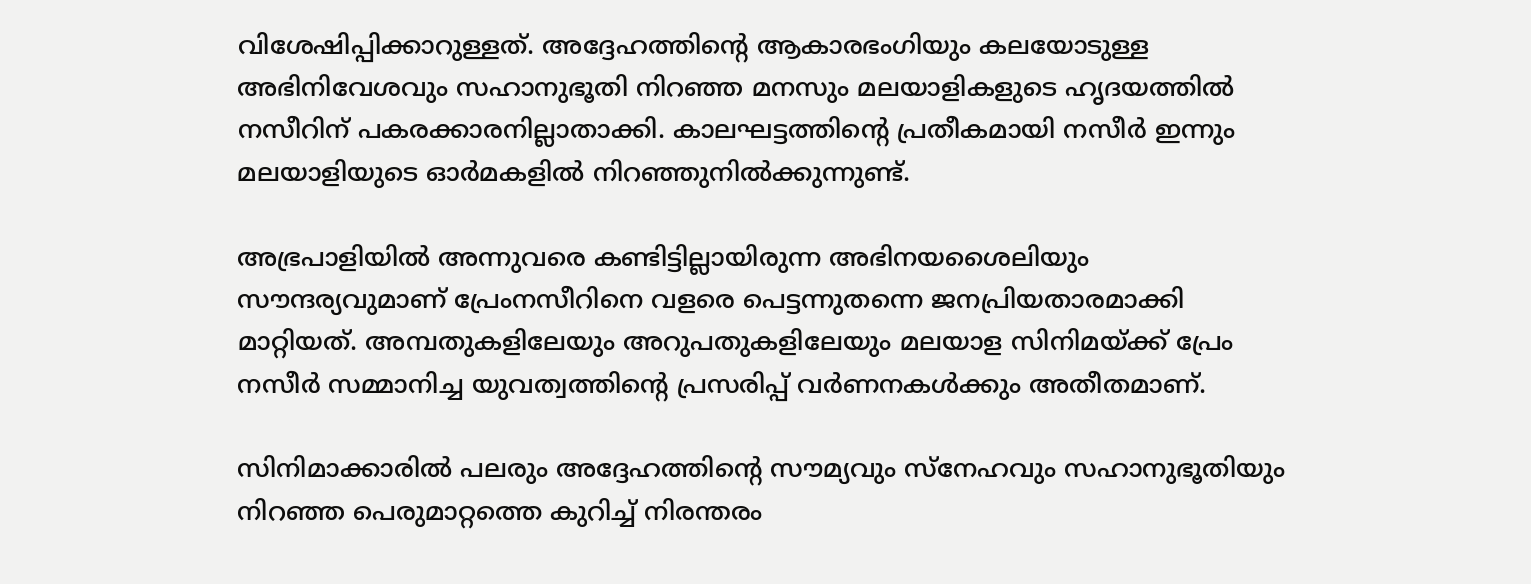വിശേഷിപ്പിക്കാറുള്ളത്. അദ്ദേഹത്തിന്റെ ആകാരഭംഗിയും കലയോടുള്ള അഭിനിവേശവും സഹാനുഭൂതി നിറഞ്ഞ മനസും മലയാളികളുടെ ഹൃദയത്തിൽ നസീറിന് പകരക്കാരനില്ലാതാക്കി. കാലഘട്ടത്തിന്റെ പ്രതീകമായി നസീര്‍ ഇന്നും മലയാളിയുടെ ഓര്‍മകളില്‍ നിറഞ്ഞുനില്‍ക്കുന്നുണ്ട്.

അഭ്രപാളിയില്‍ അന്നുവരെ കണ്ടിട്ടില്ലായിരുന്ന അഭിനയശൈലിയും സൗന്ദര്യവുമാണ് പ്രേംനസീറിനെ വളരെ പെട്ടന്നുതന്നെ ജനപ്രിയതാരമാക്കി മാറ്റിയത്. അമ്പതുകളിലേയും അറുപതുകളിലേയും മലയാള സിനിമയ്ക്ക് പ്രേം നസീർ സമ്മാനിച്ച യുവത്വത്തിന്റെ പ്രസരിപ്പ് വർണനകൾക്കും അതീതമാണ്.

സിനിമാക്കാരിൽ പലരും അദ്ദേഹത്തിന്റെ സൗമ്യവും സ്നേഹവും സഹാനുഭൂതിയും നിറഞ്ഞ പെരുമാറ്റത്തെ കുറിച്ച് നിരന്തരം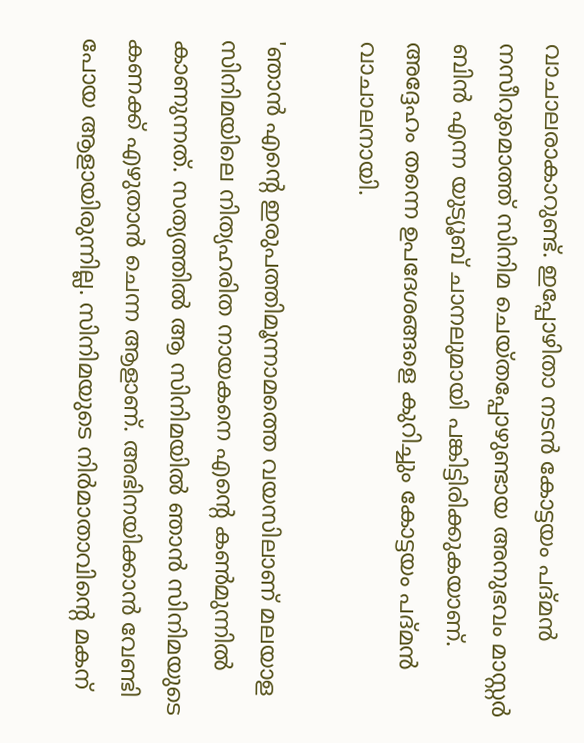വാചാലരാകാറുണ്ട്. ഇപ്പോഴിതാ നടൻ കോട്ടയം പദ്മൻ നസീറുമൊത്ത് സിനിമ ചെയ്തപ്പോഴുണ്ടായ അനുഭവം മാസ്റ്റർ ബിൻ എന്ന യുട്യൂബ് ചാനലുമായി പങ്കിട്ടിരിക്കുകയാണ്. അദ്ദേഹം തന്നെ ഉപദേശങ്ങളെ കുറിച്ചും കോട്ടയം പദ്മൻ വാചാലനായി.

'ഞാന്‍ എന്റെ ഇരുപത്തിമൂന്നാമത്തെ വയസിലാണ് മലയാള സിനിമയിലെ നിത്യഹരിത നായകനെ എന്റെ കൺമുന്നില്‍ കാണുന്നത്. സത്യത്തില്‍ ആ സിനിമയില്‍ ഞാന്‍ സിനിമയുടെ കണക്ക് എഴുതാന്‍ ചെന്ന ആളാണ്. അഭിനയിക്കാന്‍ വേണ്ടി പോയ ആളായിരുന്നില്ല. സിനിമയുടെ നിര്‍മാതാവിന്റെ മകന്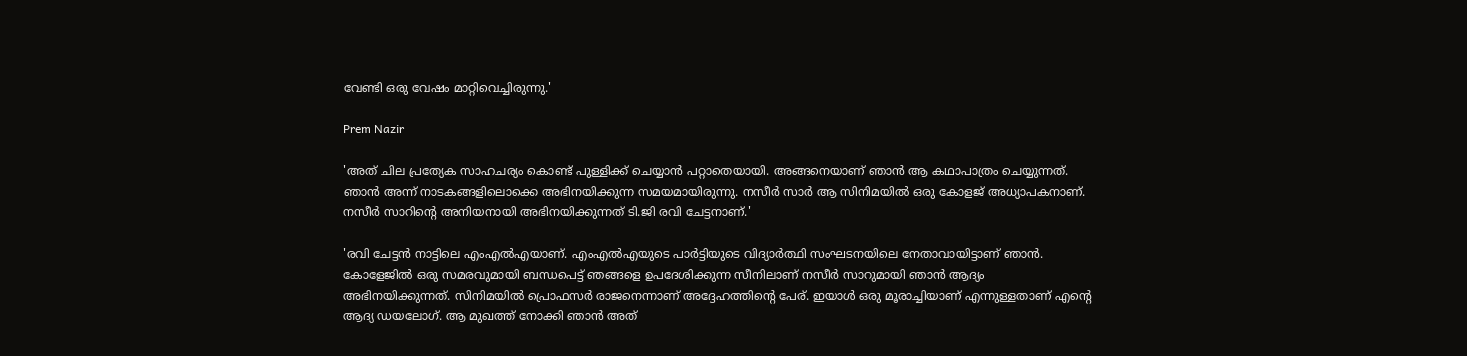വേണ്ടി ഒരു വേഷം മാറ്റിവെച്ചിരുന്നു.'

Prem Nazir

'അത് ചില പ്രത്യേക സാഹചര്യം കൊണ്ട് പുള്ളിക്ക് ചെയ്യാന്‍ പറ്റാതെയായി. അങ്ങനെയാണ് ഞാന്‍ ആ കഥാപാത്രം ചെയ്യുന്നത്. ഞാന്‍ അന്ന് നാടകങ്ങളിലൊക്കെ അഭിനയിക്കുന്ന സമയമായിരുന്നു. നസീര്‍ സാര്‍ ആ സിനിമയില്‍ ഒരു കോളജ് അധ്യാപകനാണ്. നസീര്‍ സാറിന്റെ അനിയനായി അഭിനയിക്കുന്നത് ടി.ജി രവി ചേട്ടനാണ്.'

'രവി ചേട്ടന്‍ നാട്ടിലെ എംഎല്‍എയാണ്. എംഎല്‍എയുടെ പാര്‍ട്ടിയുടെ വിദ്യാര്‍ത്ഥി സംഘടനയിലെ നേതാവായിട്ടാണ് ഞാന്‍. കോളേജില്‍ ഒരു സമരവുമായി ബന്ധപെട്ട് ഞങ്ങളെ ഉപദേശിക്കുന്ന സീനിലാണ് നസീര്‍ സാറുമായി ഞാന്‍ ആദ്യം അഭിനയിക്കുന്നത്. സിനിമയില്‍ പ്രൊഫസര്‍ രാജനെന്നാണ് അദ്ദേഹത്തിന്റെ പേര്. ഇയാള്‍ ഒരു മൂരാച്ചിയാണ് എന്നുള്ളതാണ് എന്റെ ആദ്യ ഡയലോഗ്. ആ മുഖത്ത് നോക്കി ഞാന്‍ അത്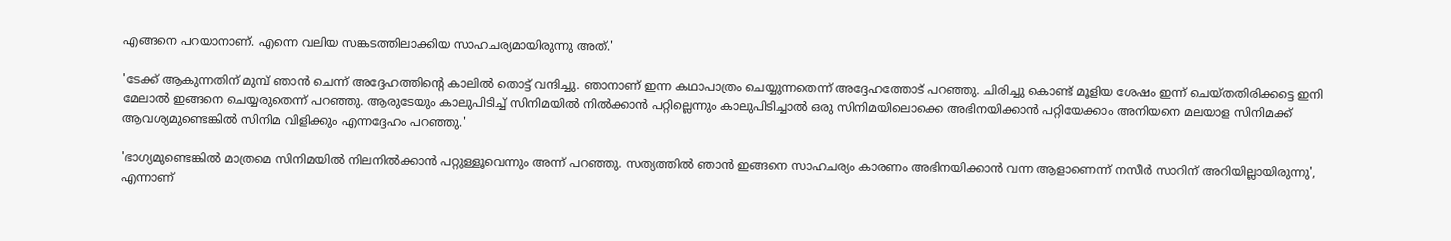എങ്ങനെ പറയാനാണ്. എന്നെ വലിയ സങ്കടത്തിലാക്കിയ സാഹചര്യമായിരുന്നു അത്.'

'ടേക്ക് ആകുന്നതിന് മുമ്പ് ഞാന്‍ ചെന്ന് അദ്ദേഹത്തിന്റെ കാലില്‍ തൊട്ട് വന്ദിച്ചു. ഞാനാണ് ഇന്ന കഥാപാത്രം ചെയ്യുന്നതെന്ന് അദ്ദേഹത്തോട് പറഞ്ഞു. ചിരിച്ചു കൊണ്ട് മൂളിയ ശേഷം ഇന്ന് ചെയ്തതിരിക്കട്ടെ ഇനി മേലാല്‍ ഇങ്ങനെ ചെയ്യരുതെന്ന് പറഞ്ഞു. ആരുടേയും കാലുപിടിച്ച് സിനിമയില്‍ നില്‍ക്കാന്‍ പറ്റില്ലെന്നും കാലുപിടിച്ചാല്‍ ഒരു സിനിമയിലൊക്കെ അഭിനയിക്കാന്‍ പറ്റിയേക്കാം അനിയനെ മലയാള സിനിമക്ക് ആവശ്യമുണ്ടെങ്കില്‍ സിനിമ വിളിക്കും എന്നദ്ദേഹം പറഞ്ഞു.'

'ഭാഗ്യമുണ്ടെങ്കില്‍ മാത്രമെ സിനിമയില്‍ നിലനില്‍ക്കാന്‍ പറ്റുള്ളൂവെന്നും അന്ന് പറഞ്ഞു. സത്യത്തില്‍ ഞാന്‍ ഇങ്ങനെ സാഹചര്യം കാരണം അഭിനയിക്കാന്‍ വന്ന ആളാണെന്ന് നസീര്‍ സാറിന് അറിയില്ലായിരുന്നു', എന്നാണ്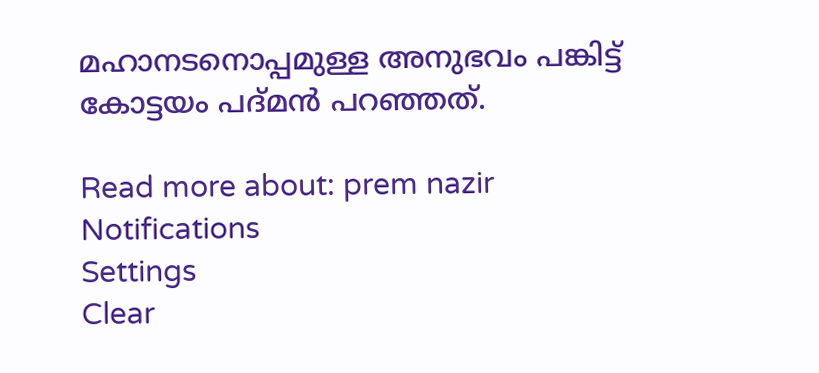മഹാനടനൊപ്പമുള്ള അനുഭവം പങ്കിട്ട് കോട്ടയം പദ്മന്‍ പറഞ്ഞത്.

Read more about: prem nazir
Notifications
Settings
Clear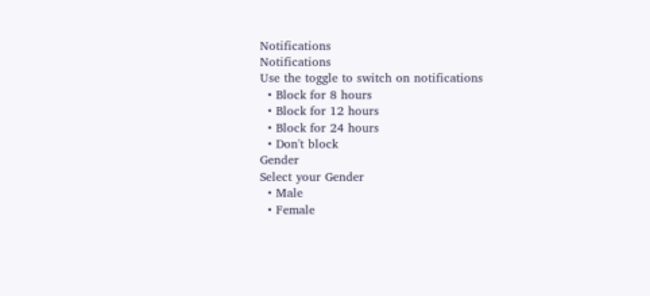Notifications
Notifications
Use the toggle to switch on notifications
  • Block for 8 hours
  • Block for 12 hours
  • Block for 24 hours
  • Don't block
Gender
Select your Gender
  • Male
  • Female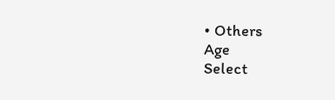• Others
Age
Select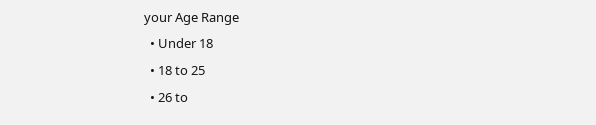your Age Range
  • Under 18
  • 18 to 25
  • 26 to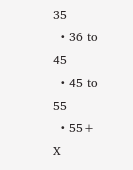35
  • 36 to 45
  • 45 to 55
  • 55+
X